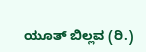ಯೂತ್ ಬಿಲ್ಲವ (ರಿ.)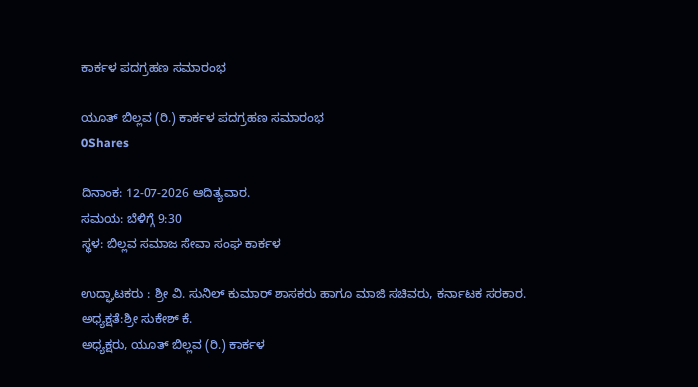ಕಾರ್ಕಳ ಪದಗ್ರಹಣ ಸಮಾರಂಭ

ಯೂತ್ ಬಿಲ್ಲವ (ರಿ.) ಕಾರ್ಕಳ ಪದಗ್ರಹಣ ಸಮಾರಂಭ
0Shares

ದಿನಾಂಕ: 12-07-2026 ಆದಿತ್ಯವಾರ.
ಸಮಯ: ಬೆಳಿಗ್ಗೆ 9:30
ಸ್ಥಳ: ಬಿಲ್ಲವ ಸಮಾಜ ಸೇವಾ ಸಂಘ ಕಾರ್ಕಳ

ಉದ್ಘಾಟಕರು : ಶ್ರೀ ವಿ. ಸುನಿಲ್ ಕುಮಾರ್ ಶಾಸಕರು ಹಾಗೂ ಮಾಜಿ ಸಚಿವರು, ಕರ್ನಾಟಕ ಸರಕಾರ.
ಅಧ್ಯಕ್ಷತೆ:ಶ್ರೀ ಸುಕೇಶ್ ಕೆ.
ಅಧ್ಯಕ್ಷರು, ಯೂತ್ ಬಿಲ್ಲವ (ರಿ.) ಕಾರ್ಕಳ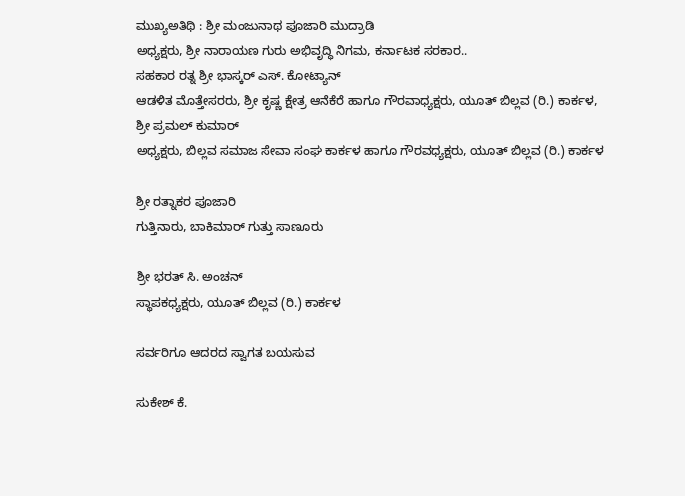ಮುಖ್ಯಅತಿಥಿ : ಶ್ರೀ ಮಂಜುನಾಥ ಪೂಜಾರಿ ಮುದ್ರಾಡಿ
ಅಧ್ಯಕ್ಷರು, ಶ್ರೀ ನಾರಾಯಣ ಗುರು ಅಭಿವೃದ್ಧಿ ನಿಗಮ, ಕರ್ನಾಟಕ ಸರಕಾರ..
ಸಹಕಾರ ರತ್ನ ಶ್ರೀ ಭಾಸ್ಕರ್ ಎಸ್. ಕೋಟ್ಯಾನ್
ಆಡಳಿತ ಮೊತ್ತೇಸರರು, ಶ್ರೀ ಕೃಷ್ಣ ಕ್ಷೇತ್ರ ಆನೆಕೆರೆ ಹಾಗೂ ಗೌರವಾಧ್ಯಕ್ಷರು, ಯೂತ್ ಬಿಲ್ಲವ (ರಿ.) ಕಾರ್ಕಳ,
ಶ್ರೀ ಪ್ರಮಲ್ ಕುಮಾರ್
ಅಧ್ಯಕ್ಷರು, ಬಿಲ್ಲವ ಸಮಾಜ ಸೇವಾ ಸಂಘ ಕಾರ್ಕಳ ಹಾಗೂ ಗೌರವಧ್ಯಕ್ಷರು, ಯೂತ್ ಬಿಲ್ಲವ (ರಿ.) ಕಾರ್ಕಳ

ಶ್ರೀ ರತ್ನಾಕರ ಪೂಜಾರಿ
ಗುತ್ತಿನಾರು, ಬಾಕಿಮಾರ್ ಗುತ್ತು ಸಾಣೂರು

ಶ್ರೀ ಭರತ್ ಸಿ. ಅಂಚನ್
ಸ್ಥಾಪಕಧ್ಯಕ್ಷರು, ಯೂತ್ ಬಿಲ್ಲವ (ರಿ.) ಕಾರ್ಕಳ

ಸರ್ವರಿಗೂ ಆದರದ ಸ್ವಾಗತ ಬಯಸುವ

ಸುಕೇಶ್ ಕೆ.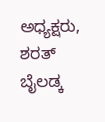ಅಧ್ಯಕ್ಷರು,
ಶರತ್ ಬೈಲಡ್ಕ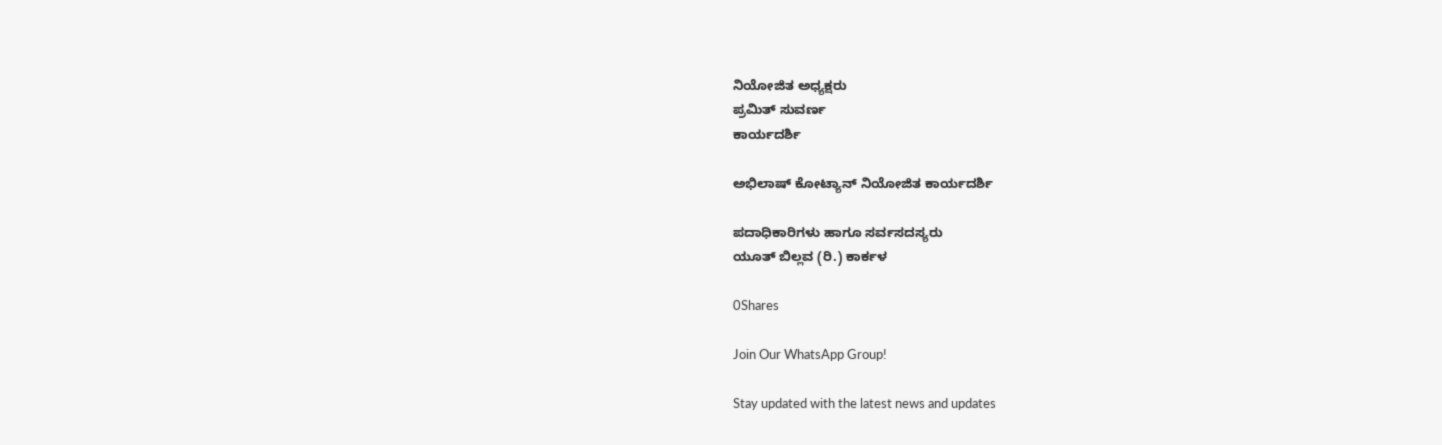ನಿಯೋಜಿತ ಅಧ್ಯಕ್ಷರು
ಪ್ರಮಿತ್ ಸುವರ್ಣ
ಕಾರ್ಯದರ್ಶಿ

ಅಭಿಲಾಷ್ ಕೋಟ್ಯಾನ್ ನಿಯೋಜಿತ ಕಾರ್ಯದರ್ಶಿ

ಪದಾಧಿಕಾರಿಗಳು ಹಾಗೂ ಸರ್ವಸದಸ್ಯರು
ಯೂತ್ ಬಿಲ್ಲವ (ರಿ.) ಕಾರ್ಕಳ

0Shares

Join Our WhatsApp Group!

Stay updated with the latest news and updates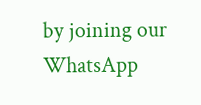by joining our WhatsApp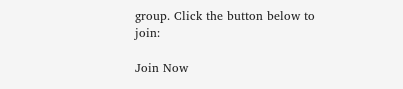group. Click the button below to join:

Join Now